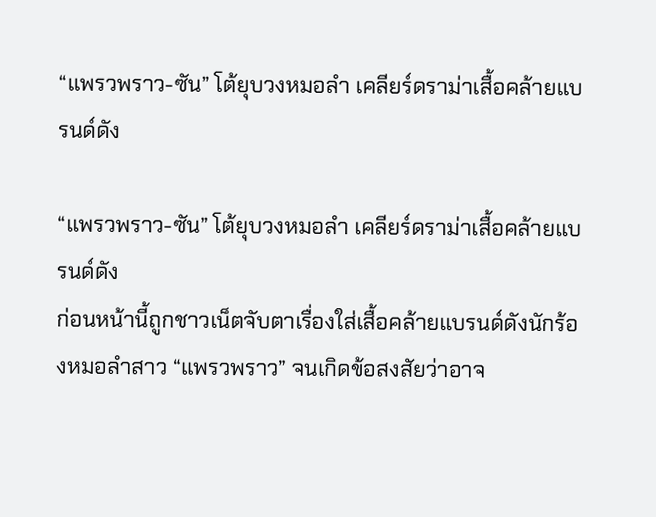“แพรวพราว-ซัน” โต้ยุบวงหมอลำ เคลียร์ดราม่าเสื้อคล้ายแบรนด์ดัง

“แพรวพราว-ซัน” โต้ยุบวงหมอลำ เคลียร์ดราม่าเสื้อคล้ายแบรนด์ดัง
ก่อนหน้านี้ถูกชาวเน็ตจับตาเรื่องใส่เสื้อคล้ายแบรนด์ดังนักร้องหมอลำสาว “แพรวพราว” จนเกิดข้อสงสัยว่าอาจ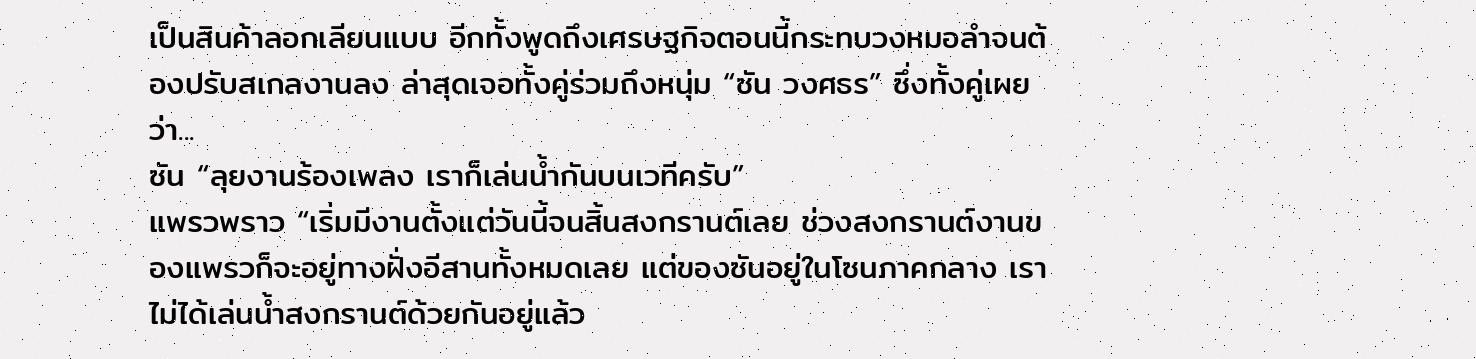เป็นสินค้าลอกเลียนแบบ อีกทั้งพูดถึงเศรษฐกิจตอนนี้กระทบวงหมอลำจนต้องปรับสเกลงานลง ล่าสุดเจอทั้งคู่ร่วมถึงหนุ่ม “ซัน วงศธร” ซึ่งทั้งคู่เผยว่า...
ซัน “ลุยงานร้องเพลง เราก็เล่นน้ำกันบนเวทีครับ”
แพรวพราว “เริ่มมีงานตั้งแต่วันนี้จนสิ้นสงกรานต์เลย ช่วงสงกรานต์งานของแพรวก็จะอยู่ทางฝั่งอีสานทั้งหมดเลย แต่ของซันอยู่ในโซนภาคกลาง เราไม่ได้เล่นน้ำสงกรานต์ด้วยกันอยู่แล้ว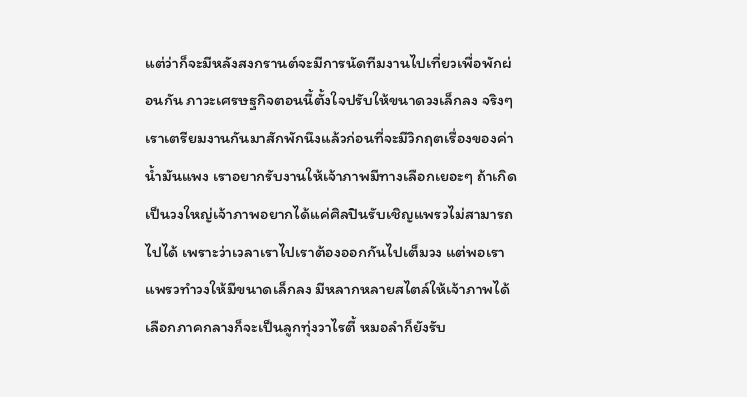แต่ว่าก็จะมีหลังสงกรานต์จะมีการนัดทีมงานไปเที่ยวเพื่อพักผ่อนกัน ภาวะเศรษฐกิจตอนนี้ตั้งใจปรับให้ขนาดวงเล็กลง จริงๆ เราเตรียมงานกันมาสักพักนึงแล้วก่อนที่จะมีวิกฤตเรื่องของค่าน้ำมันแพง เราอยากรับงานให้เจ้าภาพมีทางเลือกเยอะๆ ถ้าเกิดเป็นวงใหญ่เจ้าภาพอยากได้แค่ศิลปินรับเชิญแพรวไม่สามารถไปได้ เพราะว่าเวลาเราไปเราต้องออกกันไปเต็มวง แต่พอเราแพรวทำวงให้มีขนาดเล็กลง มีหลากหลายสไตล์ให้เจ้าภาพได้เลือกภาคกลางก็จะเป็นลูกทุ่งวาไรตี้ หมอลำก็ยังรับ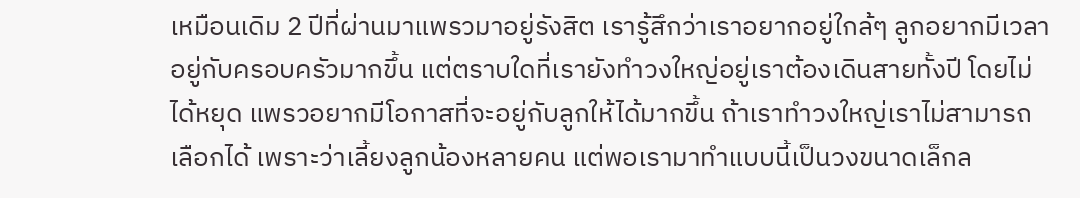เหมือนเดิม 2 ปีที่ผ่านมาแพรวมาอยู่รังสิต เรารู้สึกว่าเราอยากอยู่ใกล้ๆ ลูกอยากมีเวลาอยู่กับครอบครัวมากขึ้น แต่ตราบใดที่เรายังทำวงใหญ่อยู่เราต้องเดินสายทั้งปี โดยไม่ได้หยุด แพรวอยากมีโอกาสที่จะอยู่กับลูกให้ได้มากขึ้น ถ้าเราทำวงใหญ่เราไม่สามารถเลือกได้ เพราะว่าเลี้ยงลูกน้องหลายคน แต่พอเรามาทำแบบนี้เป็นวงขนาดเล็กล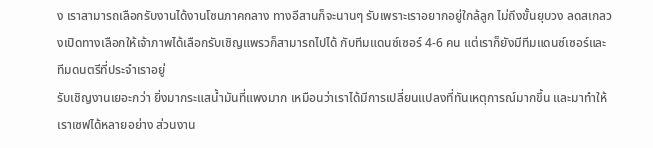ง เราสามารถเลือกรับงานได้งานโซนภาคกลาง ทางอีสานก็จะนานๆ รับเพราะเราอยากอยู่ใกล้ลูก ไม่ถึงขั้นยุบวง ลดสเกลวงเปิดทางเลือกให้เจ้าภาพได้เลือกรับเชิญแพรวก็สามารถไปได้ กับทีมแดนซ์เซอร์ 4-6 คน แต่เราก็ยังมีทีมแดนซ์เซอร์และทีมดนตรีที่ประจำเราอยู่
รับเชิญงานเยอะกว่า ยิ่งมากระแสน้ำมันที่แพงมาก เหมือนว่าเราได้มีการเปลี่ยนแปลงที่ทันเหตุการณ์มากขึ้น และมาทำให้เราเซฟได้หลายอย่าง ส่วนงาน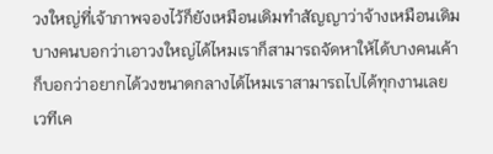วงใหญ่ที่เจ้าภาพจองไว้ก็ยังเหมือนเดิมทำสัญญาว่าจ้างเหมือนเดิม บางคนบอกว่าเอาวงใหญ่ได้ไหมเราก็สามารถจัดหาให้ได้บางคนเค้าก็บอกว่าอยากได้วงขนาดกลางได้ไหมเราสามารถไปได้ทุกงานเลย
เวทีเค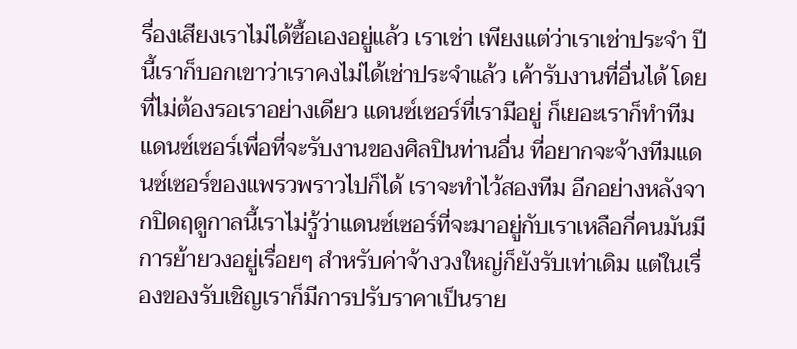รื่องเสียงเราไม่ได้ซื้อเองอยู่แล้ว เราเช่า เพียงแต่ว่าเราเช่าประจำ ปีนี้เราก็บอกเขาว่าเราคงไม่ได้เช่าประจำแล้ว เค้ารับงานที่อื่นได้ โดยที่ไม่ต้องรอเราอย่างเดียว แดนซ์เซอร์ที่เรามีอยู่ ก็เยอะเราก็ทำทีมแดนซ์เซอร์เพื่อที่จะรับงานของศิลปินท่านอื่น ที่อยากจะจ้างทีมแดนซ์เซอร์ของแพรวพราวไปก็ได้ เราจะทำไว้สองทีม อีกอย่างหลังจากปิดฤดูกาลนี้เราไม่รู้ว่าแดนซ์เซอร์ที่จะมาอยู่กับเราเหลือกี่คนมันมีการย้ายวงอยู่เรื่อยๆ สำหรับค่าจ้างวงใหญ่ก็ยังรับเท่าเดิม แต่ในเรื่องของรับเชิญเราก็มีการปรับราคาเป็นราย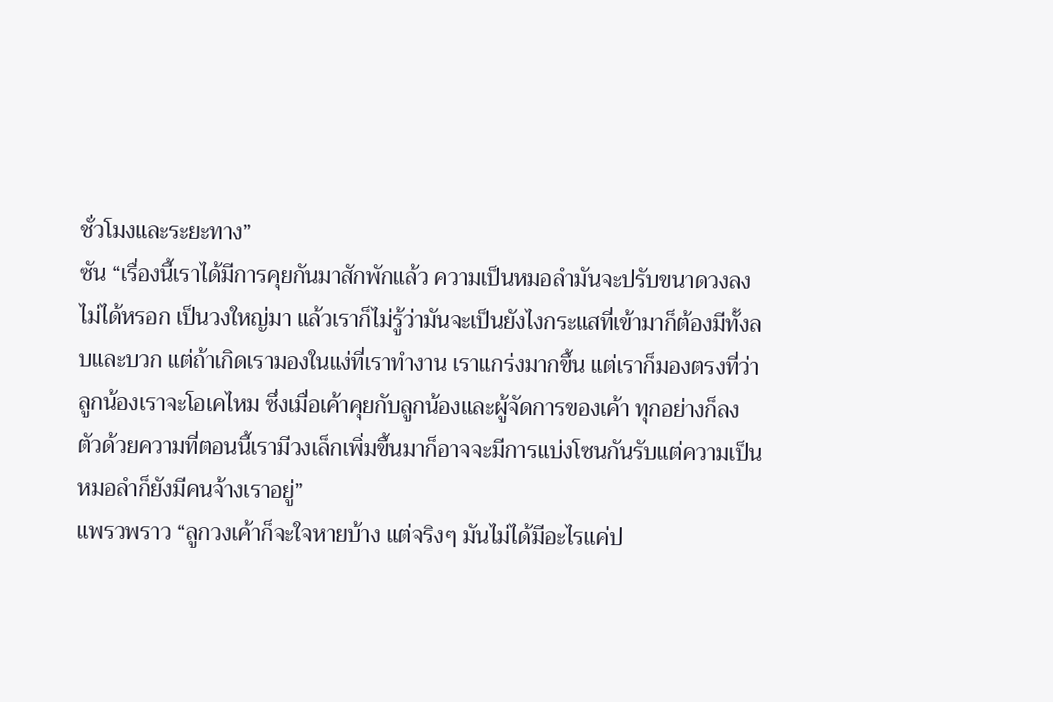ชั่วโมงและระยะทาง”
ซัน “เรื่องนี้เราได้มีการคุยกันมาสักพักแล้ว ความเป็นหมอลำมันจะปรับขนาดวงลงไม่ได้หรอก เป็นวงใหญ่มา แล้วเราก็ไม่รู้ว่ามันจะเป็นยังไงกระแสที่เข้ามาก็ต้องมีทั้งลบและบวก แต่ถ้าเกิดเรามองในแง่ที่เราทำงาน เราแกร่งมากขึ้น แต่เราก็มองตรงที่ว่าลูกน้องเราจะโอเคไหม ซึ่งเมื่อเค้าคุยกับลูกน้องและผู้จัดการของเค้า ทุกอย่างก็ลงตัวด้วยความที่ตอนนี้เรามีวงเล็กเพิ่มขึ้นมาก็อาจจะมีการแบ่งโซนกันรับแต่ความเป็นหมอลำก็ยังมีคนจ้างเราอยู่”
แพรวพราว “ลูกวงเค้าก็จะใจหายบ้าง แต่จริงๆ มันไม่ได้มีอะไรแค่ป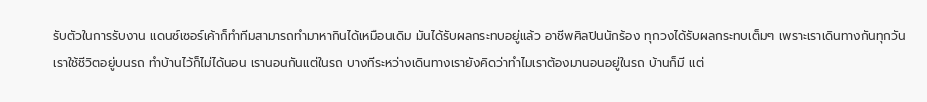รับตัวในการรับงาน แดนซ์เซอร์เค้าก็ทำทีมสามารถทำมาหากินได้เหมือนเดิม มันได้รับผลกระทบอยู่แล้ว อาชีพศิลปินนักร้อง ทุกวงได้รับผลกระทบเต็มๆ เพราะเราเดินทางกันทุกวัน เราใช้ชีวิตอยู่บนรถ ทำบ้านไว้ก็ไม่ได้นอน เรานอนกันแต่ในรถ บางทีระหว่างเดินทางเรายังคิดว่าทำไมเราต้องมานอนอยู่ในรถ บ้านก็มี แต่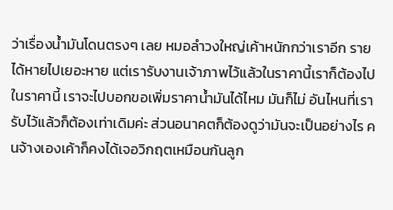ว่าเรื่องน้ำมันโดนตรงๆ เลย หมอลำวงใหญ่เค้าหนักกว่าเราอีก รายได้หายไปเยอะหาย แต่เรารับงานเจ้าภาพไว้แล้วในราคานี้เราก็ต้องไปในราคานี้ เราจะไปบอกขอเพิ่มราคาน้ำมันได้ไหม มันก็ไม่ อันไหนที่เรารับไว้แล้วก็ต้องเท่าเดิมค่ะ ส่วนอนาคตก็ต้องดูว่ามันจะเป็นอย่างไร คนจ้างเองเค้าก็คงได้เจอวิกฤตเหมือนกันลูก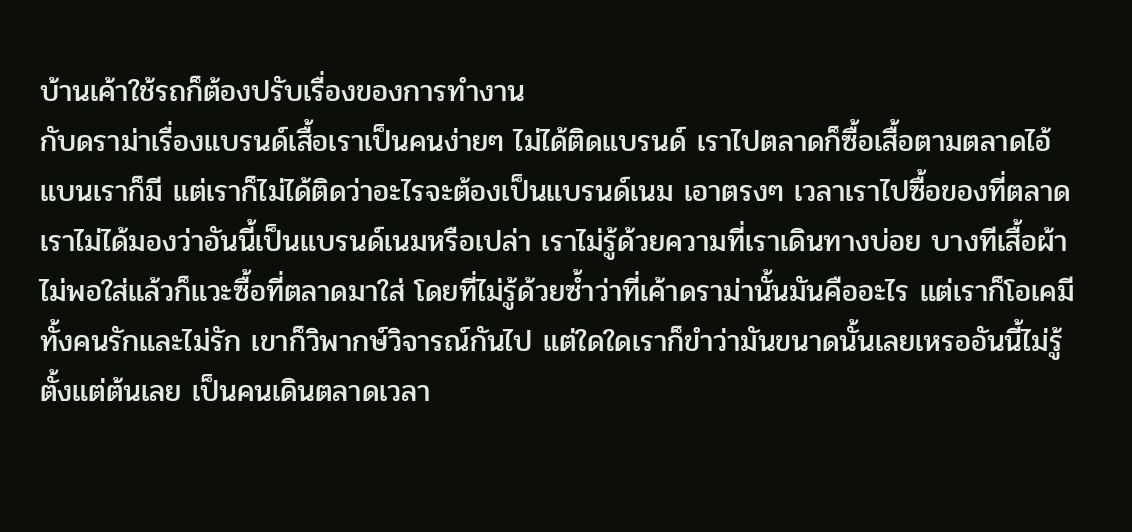บ้านเค้าใช้รถก็ต้องปรับเรื่องของการทำงาน
กับดราม่าเรื่องแบรนด์เสื้อเราเป็นคนง่ายๆ ไม่ได้ติดแบรนด์ เราไปตลาดก็ซื้อเสื้อตามตลาดไอ้แบนเราก็มี แต่เราก็ไม่ได้ติดว่าอะไรจะต้องเป็นแบรนด์เนม เอาตรงๆ เวลาเราไปซื้อของที่ตลาด เราไม่ได้มองว่าอันนี้เป็นแบรนด์เนมหรือเปล่า เราไม่รู้ด้วยความที่เราเดินทางบ่อย บางทีเสื้อผ้าไม่พอใส่แล้วก็แวะซื้อที่ตลาดมาใส่ โดยที่ไม่รู้ด้วยซ้ำว่าที่เค้าดราม่านั้นมันคืออะไร แต่เราก็โอเคมีทั้งคนรักและไม่รัก เขาก็วิพากษ์วิจารณ์กันไป แต่ใดใดเราก็ขำว่ามันขนาดนั้นเลยเหรออันนี้ไม่รู้ตั้งแต่ต้นเลย เป็นคนเดินตลาดเวลา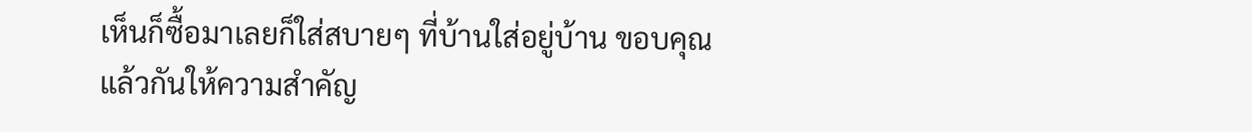เห็นก็ซื้อมาเลยก็ใส่สบายๆ ที่บ้านใส่อยู่บ้าน ขอบคุณแล้วกันให้ความสำคัญ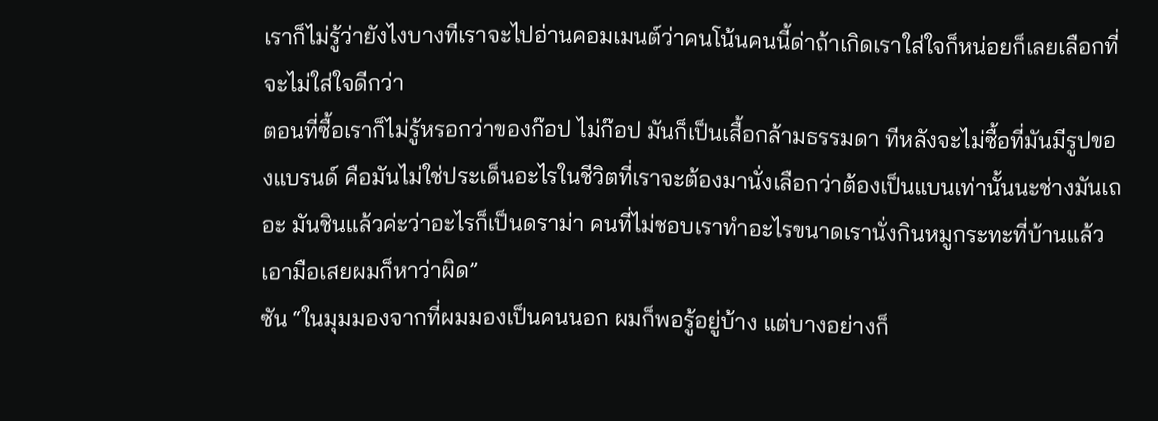เราก็ไม่รู้ว่ายังไงบางทีเราจะไปอ่านคอมเมนต์ว่าคนโน้นคนนี้ด่าถ้าเกิดเราใส่ใจก็หน่อยก็เลยเลือกที่จะไม่ใส่ใจดีกว่า
ตอนที่ซื้อเราก็ไม่รู้หรอกว่าของก๊อป ไม่ก๊อป มันก็เป็นเสื้อกล้ามธรรมดา ทีหลังจะไม่ซื้อที่มันมีรูปของแบรนด์ คือมันไม่ใช่ประเด็นอะไรในชีวิตที่เราจะต้องมานั่งเลือกว่าต้องเป็นแบนเท่านั้นนะช่างมันเถอะ มันชินแล้วค่ะว่าอะไรก็เป็นดราม่า คนที่ไม่ชอบเราทำอะไรขนาดเรานั่งกินหมูกระทะที่บ้านแล้วเอามือเสยผมก็หาว่าผิด”
ซัน “ในมุมมองจากที่ผมมองเป็นคนนอก ผมก็พอรู้อยู่บ้าง แต่บางอย่างก็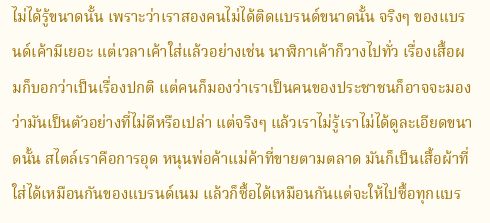ไม่ได้รู้ขนาดนั้น เพราะว่าเราสองคนไม่ได้ติดแบรนด์ขนาดนั้น จริงๆ ของแบรนด์เค้ามีเยอะ แต่เวลาเค้าใส่แล้วอย่างเช่น นาฬิกาเค้าก็วางไปทั่ว เรื่องเสื้อผมก็บอกว่าเป็นเรื่องปกติ แต่คนก็มองว่าเราเป็นคนของประชาชนก็อาจจะมองว่ามันเป็นตัวอย่างที่ไม่ดีหรือเปล่า แต่จริงๆ แล้วเราไม่รู้เราไม่ได้ดูละเอียดขนาดนั้น สไตล์เราคือการอุด หนุนพ่อค้าแม่ค้าที่ขายตามตลาด มันก็เป็นเสื้อผ้าที่ใส่ได้เหมือนกันของแบรนด์เนม แล้วก็ซื้อได้เหมือนกันแต่จะให้ไปซื้อทุกแบร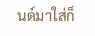นด์มาใส่ก็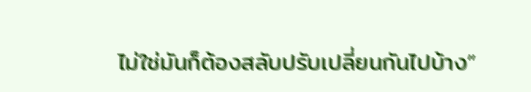ไม่ใช่มันก็ต้องสลับปรับเปลี่ยนกันไปบ้าง”